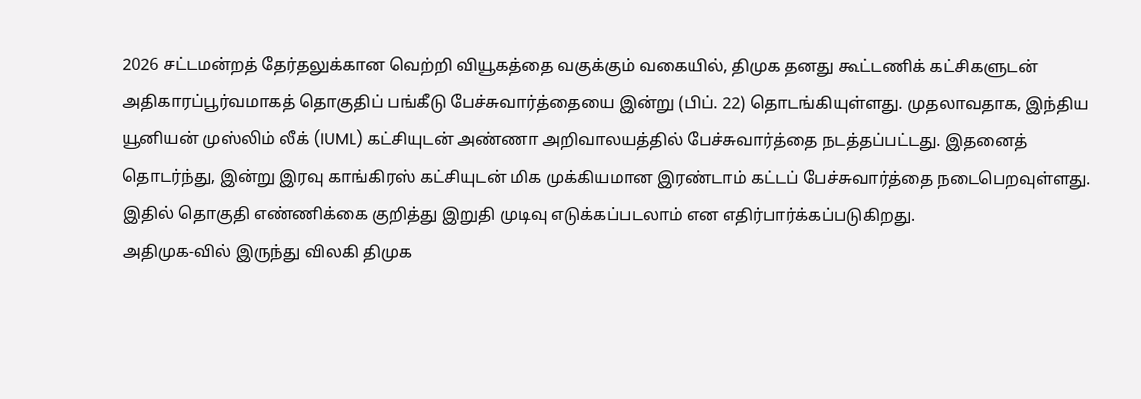2026 சட்டமன்றத் தேர்தலுக்கான வெற்றி வியூகத்தை வகுக்கும் வகையில், திமுக தனது கூட்டணிக் கட்சிகளுடன் அதிகாரப்பூர்வமாகத் தொகுதிப் பங்கீடு பேச்சுவார்த்தையை இன்று (பிப். 22) தொடங்கியுள்ளது. முதலாவதாக, இந்திய யூனியன் முஸ்லிம் லீக் (IUML) கட்சியுடன் அண்ணா அறிவாலயத்தில் பேச்சுவார்த்தை நடத்தப்பட்டது. இதனைத் தொடர்ந்து, இன்று இரவு காங்கிரஸ் கட்சியுடன் மிக முக்கியமான இரண்டாம் கட்டப் பேச்சுவார்த்தை நடைபெறவுள்ளது. இதில் தொகுதி எண்ணிக்கை குறித்து இறுதி முடிவு எடுக்கப்படலாம் என எதிர்பார்க்கப்படுகிறது.
அதிமுக-வில் இருந்து விலகி திமுக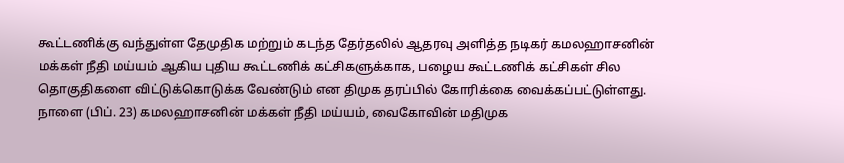கூட்டணிக்கு வந்துள்ள தேமுதிக மற்றும் கடந்த தேர்தலில் ஆதரவு அளித்த நடிகர் கமலஹாசனின் மக்கள் நீதி மய்யம் ஆகிய புதிய கூட்டணிக் கட்சிகளுக்காக, பழைய கூட்டணிக் கட்சிகள் சில தொகுதிகளை விட்டுக்கொடுக்க வேண்டும் என திமுக தரப்பில் கோரிக்கை வைக்கப்பட்டுள்ளது. நாளை (பிப். 23) கமலஹாசனின் மக்கள் நீதி மய்யம், வைகோவின் மதிமுக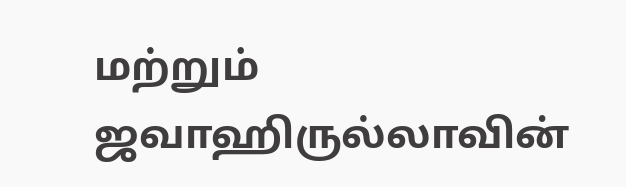மற்றும் ஜவாஹிருல்லாவின்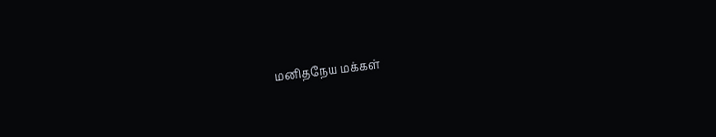மனிதநேய மக்கள்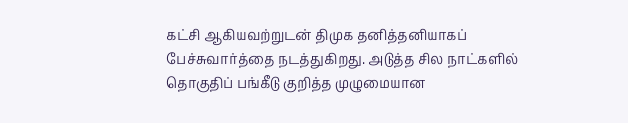கட்சி ஆகியவற்றுடன் திமுக தனித்தனியாகப் பேச்சுவார்த்தை நடத்துகிறது. அடுத்த சில நாட்களில் தொகுதிப் பங்கீடு குறித்த முழுமையான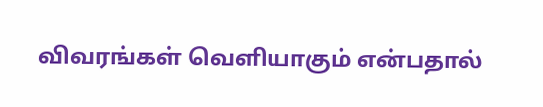விவரங்கள் வெளியாகும் என்பதால்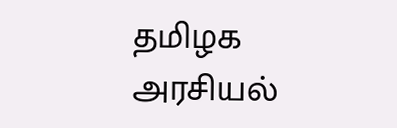தமிழக அரசியல்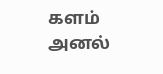களம் அனல்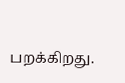பறக்கிறது.